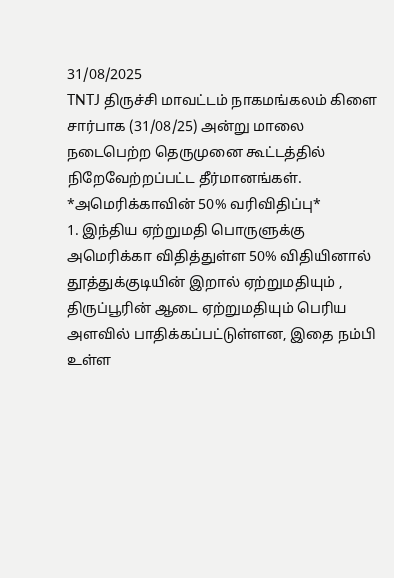31/08/2025
TNTJ திருச்சி மாவட்டம் நாகமங்கலம் கிளை சார்பாக (31/08/25) அன்று மாலை நடைபெற்ற தெருமுனை கூட்டத்தில் நிறேவேற்றப்பட்ட தீர்மானங்கள்.
*அமெரிக்காவின் 50% வரிவிதிப்பு*
1. இந்திய ஏற்றுமதி பொருளுக்கு அமெரிக்கா விதித்துள்ள 50% விதியினால் தூத்துக்குடியின் இறால் ஏற்றுமதியும் , திருப்பூரின் ஆடை ஏற்றுமதியும் பெரிய அளவில் பாதிக்கப்பட்டுள்ளன, இதை நம்பி உள்ள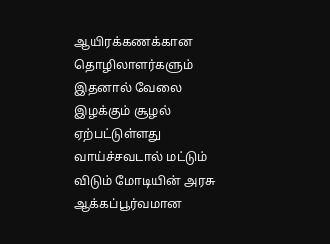ஆயிரக்கணக்கான தொழிலாளர்களும் இதனால் வேலை இழக்கும் சூழல் ஏற்பட்டுள்ளது வாய்ச்சவடால் மட்டும் விடும் மோடியின் அரசு ஆக்கப்பூர்வமான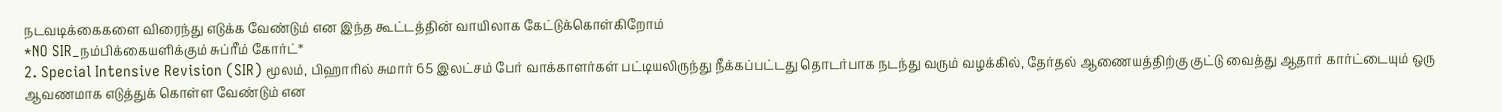நடவடிக்கைகளை விரைந்து எடுக்க வேண்டும் என இந்த கூட்டத்தின் வாயிலாக கேட்டுக்கொள்கிறோம்
*NO SIR_நம்பிக்கையளிக்கும் சுப்ரீம் கோர்ட்*
2. Special Intensive Revision (SIR) மூலம், பிஹாரில் சுமார் 65 இலட்சம் பேர் வாக்காளர்கள் பட்டியலிருந்து நீக்கப்பட்டது தொடர்பாக நடந்து வரும் வழக்கில், தேர்தல் ஆணையத்திற்கு குட்டு வைத்து ஆதார் கார்ட்டையும் ஒரு ஆவணமாக எடுத்துக் கொள்ள வேண்டும் என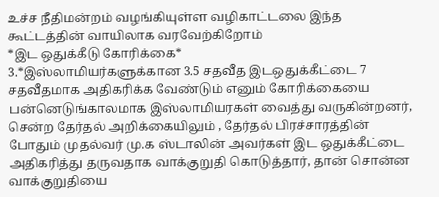உச்ச நீதிமன்றம் வழங்கியுள்ள வழிகாட்டலை இந்த கூட்டத்தின் வாயிலாக வரவேற்கிறோம்
*இட ஒதுக்கீடு கோரிக்கை*
3.*இஸ்லாமியர்களுக்கான 3.5 சதவீத இடஒதுக்கீட்டை 7 சதவீதமாக அதிகரிக்க வேண்டும் எனும் கோரிக்கையை பன்னெடுங்காலமாக இஸ்லாமியரகள் வைத்து வருகின்றனர், சென்ற தேர்தல் அறிக்கையிலும் , தேர்தல் பிரச்சாரத்தின் போதும் முதல்வர் மு.க ஸ்டாலின் அவர்கள் இட ஒதுக்கீட்டை அதிகரித்து தருவதாக வாக்குறுதி கொடுத்தார், தான் சொன்ன வாக்குறுதியை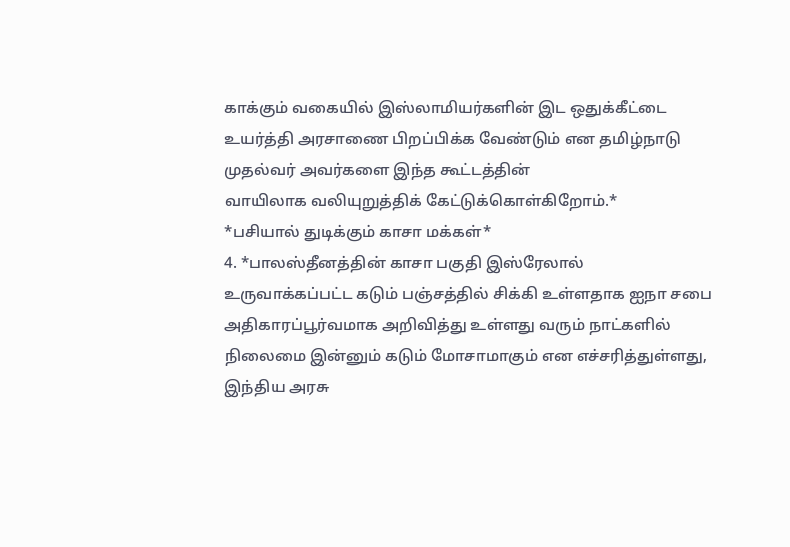காக்கும் வகையில் இஸ்லாமியர்களின் இட ஒதுக்கீட்டை உயர்த்தி அரசாணை பிறப்பிக்க வேண்டும் என தமிழ்நாடு முதல்வர் அவர்களை இந்த கூட்டத்தின்
வாயிலாக வலியுறுத்திக் கேட்டுக்கொள்கிறோம்.*
*பசியால் துடிக்கும் காசா மக்கள்*
4. *பாலஸ்தீனத்தின் காசா பகுதி இஸ்ரேலால் உருவாக்கப்பட்ட கடும் பஞ்சத்தில் சிக்கி உள்ளதாக ஐநா சபை அதிகாரப்பூர்வமாக அறிவித்து உள்ளது வரும் நாட்களில் நிலைமை இன்னும் கடும் மோசாமாகும் என எச்சரித்துள்ளது, இந்திய அரசு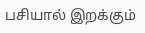பசியால் இறக்கும்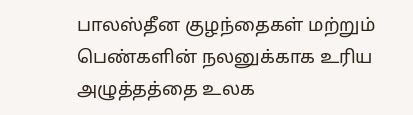பாலஸ்தீன குழந்தைகள் மற்றும் பெண்களின் நலனுக்காக உரிய அழுத்தத்தை உலக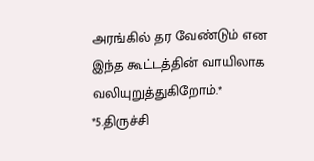அரங்கில் தர வேண்டும் என இந்த கூட்டத்தின் வாயிலாக வலியுறுத்துகிறோம்.*
*5.திருச்சி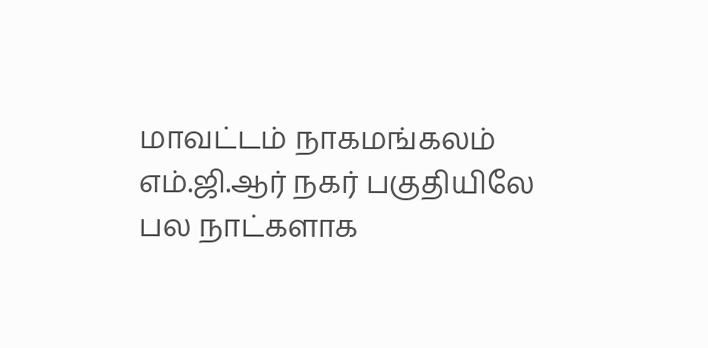மாவட்டம் நாகமங்கலம் எம்.ஜி.ஆர் நகர் பகுதியிலே பல நாட்களாக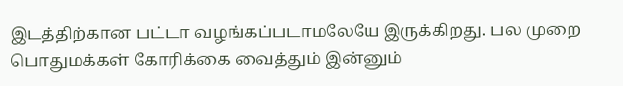இடத்திற்கான பட்டா வழங்கப்படாமலேயே இருக்கிறது. பல முறை பொதுமக்கள் கோரிக்கை வைத்தும் இன்னும்